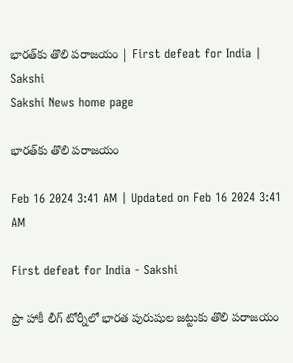భారత్‌కు తొలి పరాజయం | First defeat for India | Sakshi
Sakshi News home page

భారత్‌కు తొలి పరాజయం

Feb 16 2024 3:41 AM | Updated on Feb 16 2024 3:41 AM

First defeat for India - Sakshi

ప్రొ హాకీ లీగ్‌ టోర్నీలో భారత పురుషుల జట్టుకు తొలి పరాజయం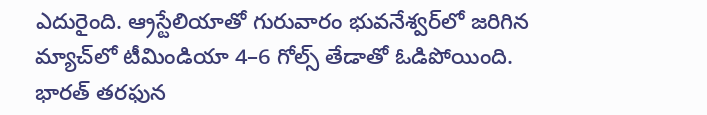ఎదురైంది. ఆ్రస్టేలియాతో గురువారం భువనేశ్వర్‌లో జరిగిన మ్యాచ్‌లో టీమిండియా 4–6 గోల్స్‌ తేడాతో ఓడిపోయింది. భారత్‌ తరఫున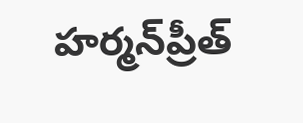హర్మన్‌ప్రీత్‌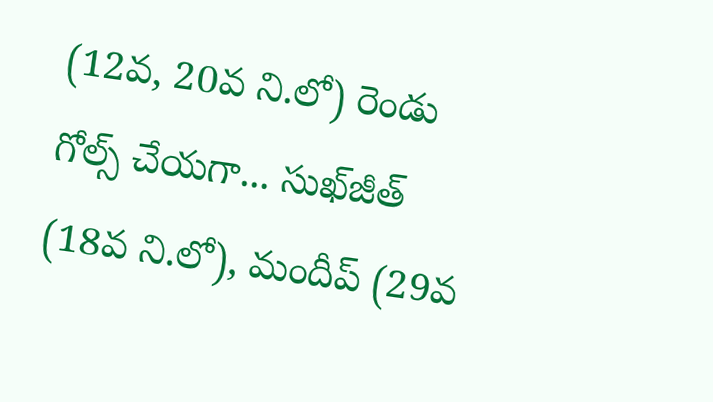(12వ, 20వ ని.లో) రెండు గోల్స్‌ చేయగా... సుఖ్‌జీత్‌ (18వ ని.లో), మందీప్‌ (29వ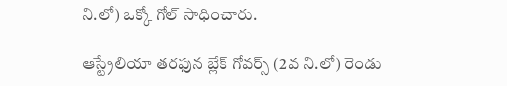ని.లో) ఒక్కో గోల్‌ సాధించారు.

ఆస్ట్రేలియా తరఫున బ్లేక్‌ గోవర్స్‌ (2వ ని.లో) రెండు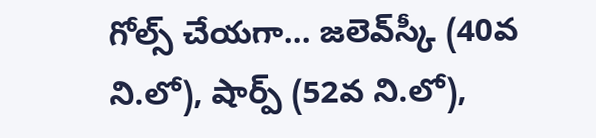గోల్స్‌ చేయగా... జలెవ్‌స్కీ (40వ ని.లో), షార్ప్‌ (52వ ని.లో),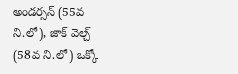అండర్సన్‌ (55వ ని.లో), జాక్‌ వెల్చ్‌ (58వ ని.లో) ఒక్కో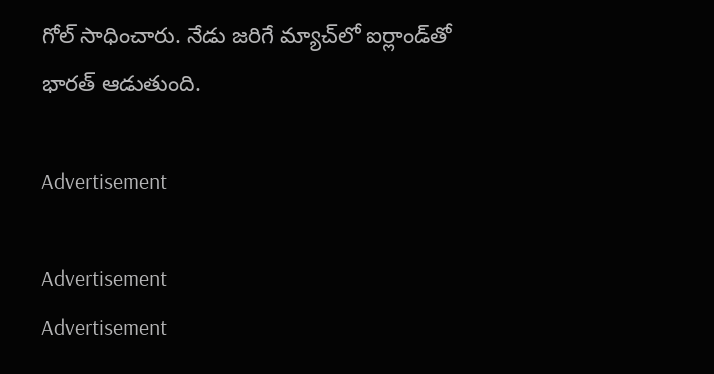గోల్‌ సాధించారు. నేడు జరిగే మ్యాచ్‌లో ఐర్లాండ్‌తో భారత్‌ ఆడుతుంది.

Advertisement

Advertisement
Advertisement